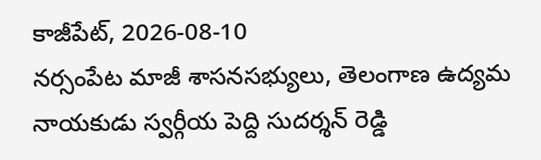కాజీపేట్, 2026-08-10
నర్సంపేట మాజీ శాసనసభ్యులు, తెలంగాణ ఉద్యమ నాయకుడు స్వర్గీయ పెద్ది సుదర్శన్ రెడ్డి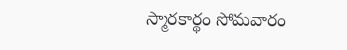స్మారకార్థం సోమవారం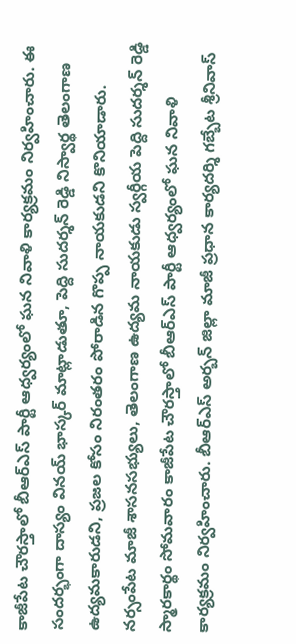కాజీపేట చౌరస్తాలో బీఆర్ఎస్ పార్టీ ఆధ్వర్యంలో ఘన నివాళి కార్యక్రమం నిర్వహించారు. ఈ సందర్భంగా దాస్యం వినయ్ భాస్కర్ మాట్లాడుతూ, పెద్ది సుదర్శన్ రెడ్డి నిస్వార్థ తెలంగాణ ఉద్యమకారుడని, ప్రజల కోసం నిరంతరం పోరాడిన గొప్ప నాయకుడని కొనియాడారు.
నర్సంపేట మాజీ శాసనసభ్యులు, తెలంగాణ ఉద్యమ నాయకుడు స్వర్గీయ పెద్ది సుదర్శన్ రెడ్డి స్మారకార్థం సోమవారం కాజీపేట చౌరస్తాలో బీఆర్ఎస్ పార్టీ ఆధ్వర్యంలో ఘన నివాళి కార్యక్రమం నిర్వహించారు. బీఆర్ఎస్ అర్బన్ జిల్లా మాజీ ప్రధాన కార్యదర్శి గబ్బేట శ్రీనివాస్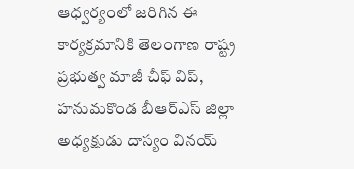ఆధ్వర్యంలో జరిగిన ఈ కార్యక్రమానికి తెలంగాణ రాష్ట్ర ప్రభుత్వ మాజీ చీఫ్ విప్, హనుమకొండ బీఆర్ఎస్ జిల్లా అధ్యక్షుడు దాస్యం వినయ్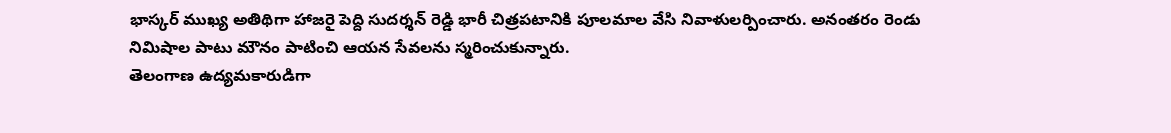భాస్కర్ ముఖ్య అతిథిగా హాజరై పెద్ది సుదర్శన్ రెడ్డి భారీ చిత్రపటానికి పూలమాల వేసి నివాళులర్పించారు. అనంతరం రెండు నిమిషాల పాటు మౌనం పాటించి ఆయన సేవలను స్మరించుకున్నారు.
తెలంగాణ ఉద్యమకారుడిగా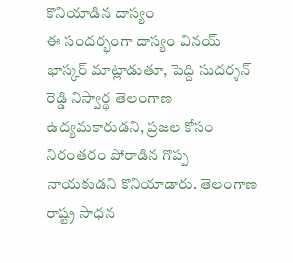కొనియాడిన దాస్యం
ఈ సందర్భంగా దాస్యం వినయ్ భాస్కర్ మాట్లాడుతూ, పెద్ది సుదర్శన్ రెడ్డి నిస్వార్థ తెలంగాణ ఉద్యమకారుడని, ప్రజల కోసం నిరంతరం పోరాడిన గొప్ప నాయకుడని కొనియాడారు. తెలంగాణ రాష్ట్ర సాధన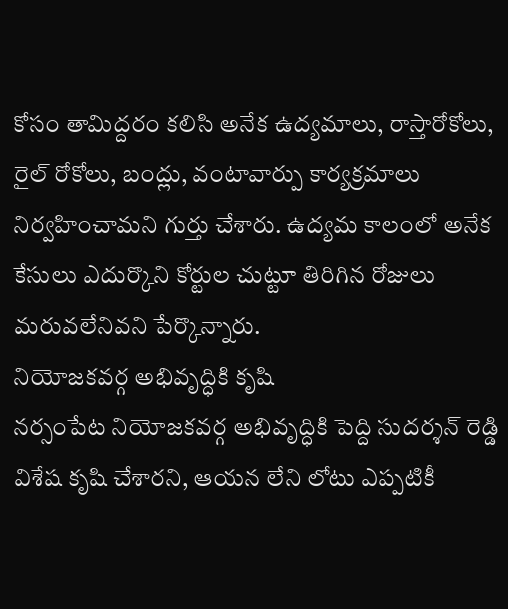కోసం తామిద్దరం కలిసి అనేక ఉద్యమాలు, రాస్తారోకోలు, రైల్ రోకోలు, బంద్లు, వంటావార్పు కార్యక్రమాలు నిర్వహించామని గుర్తు చేశారు. ఉద్యమ కాలంలో అనేక కేసులు ఎదుర్కొని కోర్టుల చుట్టూ తిరిగిన రోజులు మరువలేనివని పేర్కొన్నారు.
నియోజకవర్గ అభివృద్ధికి కృషి
నర్సంపేట నియోజకవర్గ అభివృద్ధికి పెద్ది సుదర్శన్ రెడ్డి విశేష కృషి చేశారని, ఆయన లేని లోటు ఎప్పటికీ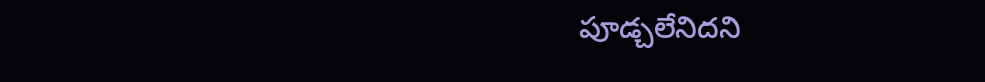పూడ్చలేనిదని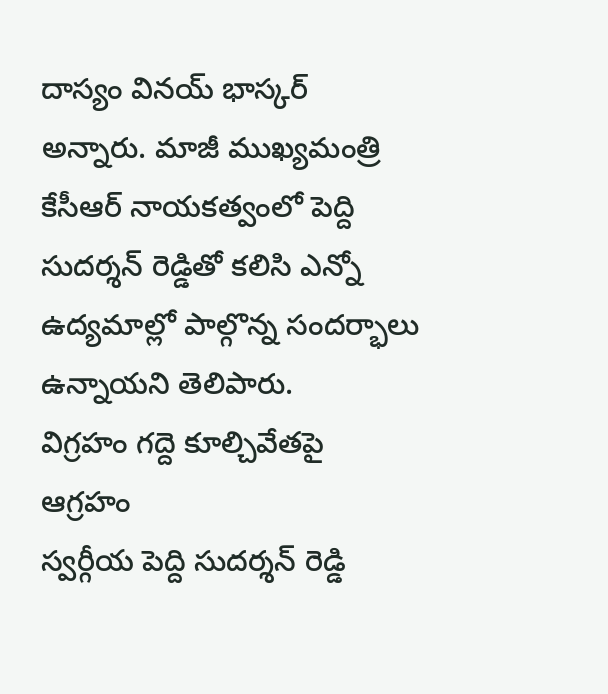దాస్యం వినయ్ భాస్కర్ అన్నారు. మాజీ ముఖ్యమంత్రి కేసీఆర్ నాయకత్వంలో పెద్ది సుదర్శన్ రెడ్డితో కలిసి ఎన్నో ఉద్యమాల్లో పాల్గొన్న సందర్భాలు ఉన్నాయని తెలిపారు.
విగ్రహం గద్దె కూల్చివేతపై ఆగ్రహం
స్వర్గీయ పెద్ది సుదర్శన్ రెడ్డి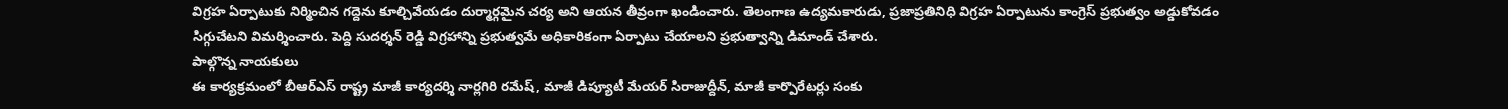విగ్రహ ఏర్పాటుకు నిర్మించిన గద్దెను కూల్చివేయడం దుర్మార్గమైన చర్య అని ఆయన తీవ్రంగా ఖండించారు. తెలంగాణ ఉద్యమకారుడు, ప్రజాప్రతినిధి విగ్రహ ఏర్పాటును కాంగ్రెస్ ప్రభుత్వం అడ్డుకోవడం సిగ్గుచేటని విమర్శించారు. పెద్ది సుదర్శన్ రెడ్డి విగ్రహాన్ని ప్రభుత్వమే అధికారికంగా ఏర్పాటు చేయాలని ప్రభుత్వాన్ని డిమాండ్ చేశారు.
పాల్గొన్న నాయకులు
ఈ కార్యక్రమంలో బీఆర్ఎస్ రాష్ట్ర మాజీ కార్యదర్శి నార్లగిరి రమేష్, మాజీ డిప్యూటీ మేయర్ సిరాజుద్దీన్, మాజీ కార్పొరేటర్లు సంకు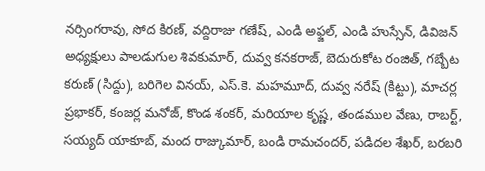నర్సింగరావు, సోద కిరణ్, వద్దిరాజు గణేష్, ఎండి అఫ్జల్, ఎండి హుస్సేన్, డివిజన్ అధ్యక్షులు పాలడుగుల శివకుమార్, దువ్వ కనకరాజ్, బెదురుకోట రంజిత్, గబ్బేట కరుణ్ (సిద్దు), బరిగెల వినయ్, ఎస్.కె. మహమూద్, దువ్వ నరేష్ (కిట్టు), మాచర్ల ప్రభాకర్, కంజర్ల మనోజ్, కొండ శంకర్, మరియాల కృష్ణ, తండముల వేణు, రాబర్ట్, సయ్యద్ యాకూబ్, మంద రాజ్కుమార్, బండి రామచందర్, పడిదల శేఖర్, బరబరి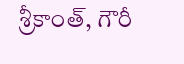శ్రీకాంత్, గౌరీ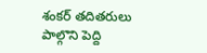శంకర్ తదితరులు పాల్గొని పెద్ది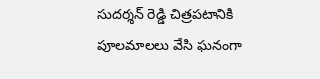సుదర్శన్ రెడ్డి చిత్రపటానికి పూలమాలలు వేసి ఘనంగా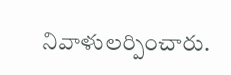నివాళులర్పించారు.